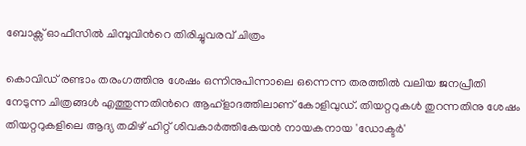ബോക്സ് ഓഫീസില്‍ ചിമ്പുവിന്‍റെ തിരിച്ചുവരവ് ചിത്രം

കൊവിഡ് രണ്ടാം തരംഗത്തിനു ശേഷം ഒന്നിനുപിന്നാലെ ഒന്നെന്ന തരത്തില്‍ വലിയ ജനപ്രീതി നേടുന്ന ചിത്രങ്ങള്‍ എത്തുന്നതിന്‍റെ ആഹ്ളാദത്തിലാണ് കോളിവുഡ്. തിയറ്ററുകള്‍ തുറന്നതിനു ശേഷം തിയറ്ററുകളിലെ ആദ്യ തമിഴ് ഹിറ്റ് ശിവകാര്‍ത്തികേയന്‍ നായകനായ 'ഡോക്ടര്‍'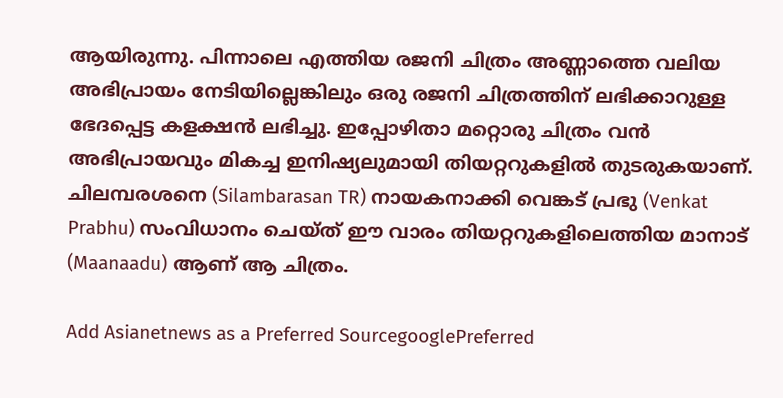ആയിരുന്നു. പിന്നാലെ എത്തിയ രജനി ചിത്രം അണ്ണാത്തെ വലിയ അഭിപ്രായം നേടിയില്ലെങ്കിലും ഒരു രജനി ചിത്രത്തിന് ലഭിക്കാറുള്ള ഭേദപ്പെട്ട കളക്ഷന്‍ ലഭിച്ചു. ഇപ്പോഴിതാ മറ്റൊരു ചിത്രം വന്‍ അഭിപ്രായവും മികച്ച ഇനിഷ്യലുമായി തിയറ്ററുകളില്‍ തുടരുകയാണ്. ചിലമ്പരശനെ (Silambarasan TR) നായകനാക്കി വെങ്കട് പ്രഭു (Venkat Prabhu) സംവിധാനം ചെയ്‍ത് ഈ വാരം തിയറ്ററുകളിലെത്തിയ മാനാട് (Maanaadu) ആണ് ആ ചിത്രം.

Add Asianetnews as a Preferred SourcegooglePreferred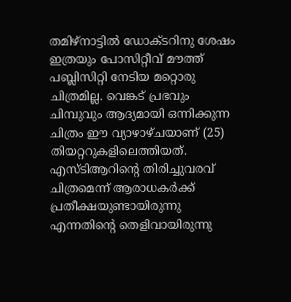തമിഴ്നാട്ടില്‍ ഡോക്ടറിനു ശേഷം ഇത്രയും പോസിറ്റീവ് മൗത്ത് പബ്ലിസിറ്റി നേടിയ മറ്റൊരു ചിത്രമില്ല. വെങ്കട് പ്രഭവും ചിമ്പുവും ആദ്യമായി ഒന്നിക്കുന്ന ചിത്രം ഈ വ്യാഴാഴ്ചയാണ് (25) തിയറ്ററുകളിലെത്തിയത്. എസ്‍ടിആറിന്‍റെ തിരിച്ചുവരവ് ചിത്രമെന്ന് ആരാധകര്‍ക്ക് പ്രതീക്ഷയുണ്ടായിരുന്നു എന്നതിന്‍റെ തെളിവായിരുന്നു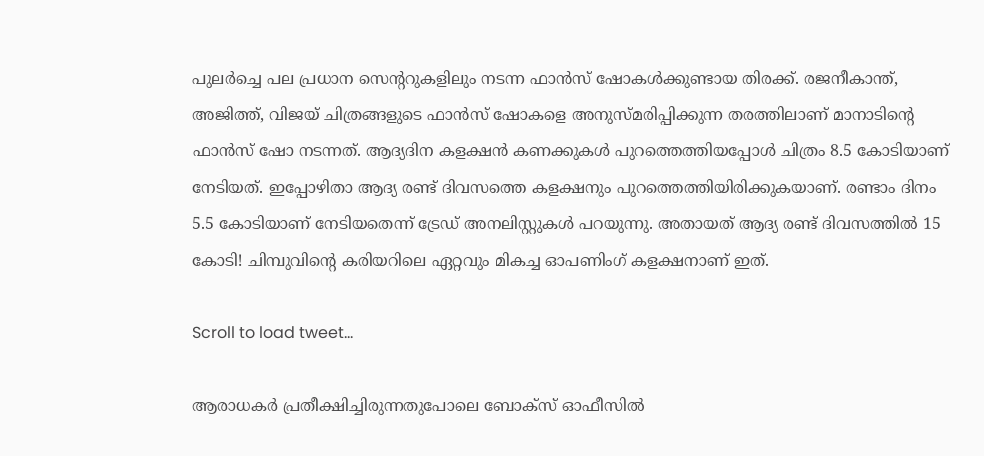പുലര്‍ച്ചെ പല പ്രധാന സെന്‍ററുകളിലും നടന്ന ഫാന്‍സ് ഷോകള്‍ക്കുണ്ടായ തിരക്ക്. രജനീകാന്ത്, അജിത്ത്, വിജയ് ചിത്രങ്ങളുടെ ഫാന്‍സ് ഷോകളെ അനുസ്‍മരിപ്പിക്കുന്ന തരത്തിലാണ് മാനാടിന്‍റെ ഫാന്‍സ് ഷോ നടന്നത്. ആദ്യദിന കളക്ഷന്‍ കണക്കുകള്‍ പുറത്തെത്തിയപ്പോള്‍ ചിത്രം 8.5 കോടിയാണ് നേടിയത്. ഇപ്പോഴിതാ ആദ്യ രണ്ട് ദിവസത്തെ കളക്ഷനും പുറത്തെത്തിയിരിക്കുകയാണ്. രണ്ടാം ദിനം 5.5 കോടിയാണ് നേടിയതെന്ന് ട്രേഡ് അനലിസ്റ്റുകള്‍ പറയുന്നു. അതായത് ആദ്യ രണ്ട് ദിവസത്തില്‍ 15 കോടി! ചിമ്പുവിന്‍റെ കരിയറിലെ ഏറ്റവും മികച്ച ഓപണിംഗ് കളക്ഷനാണ് ഇത്.

Scroll to load tweet…

ആരാധകര്‍ പ്രതീക്ഷിച്ചിരുന്നതുപോലെ ബോക്സ് ഓഫീസില്‍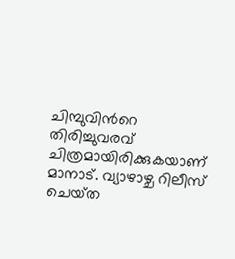ചിമ്പുവിന്‍റെ തിരിച്ചുവരവ് ചിത്രമായിരിക്കുകയാണ് മാനാട്. വ്യാഴാഴ്ച റിലീസ് ചെയ്‍ത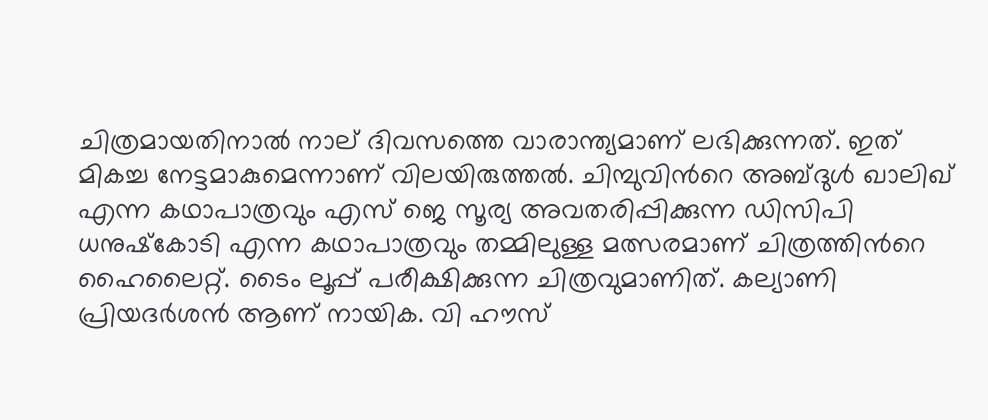ചിത്രമായതിനാല്‍ നാല് ദിവസത്തെ വാരാന്ത്യമാണ് ലഭിക്കുന്നത്. ഇത് മികച്ച നേട്ടമാകുമെന്നാണ് വിലയിരുത്തല്‍. ചിമ്പുവിന്‍റെ അബ്‍ദുള്‍ ഖാലിഖ് എന്ന കഥാപാത്രവും എസ് ജെ സൂര്യ അവതരിപ്പിക്കുന്ന ഡിസിപി ധനുഷ്‍കോടി എന്ന കഥാപാത്രവും തമ്മിലുള്ള മത്സരമാണ് ചിത്രത്തിന്‍റെ ഹൈലൈറ്റ്. ടൈം ലൂപ്പ് പരീക്ഷിക്കുന്ന ചിത്രവുമാണിത്. കല്യാണി പ്രിയദര്‍ശന്‍ ആണ് നായിക. വി ഹൗസ്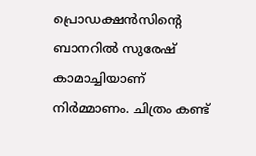പ്രൊഡക്ഷന്‍സിന്‍റെ ബാനറില്‍ സുരേഷ് കാമാച്ചിയാണ് നിര്‍മ്മാണം. ചിത്രം കണ്ട്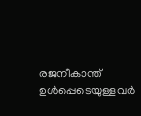രജനീകാന്ത് ഉള്‍പ്പെടെയുള്ളവര്‍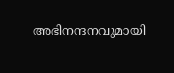അഭിനന്ദനവുമായി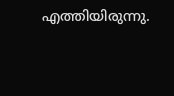എത്തിയിരുന്നു.